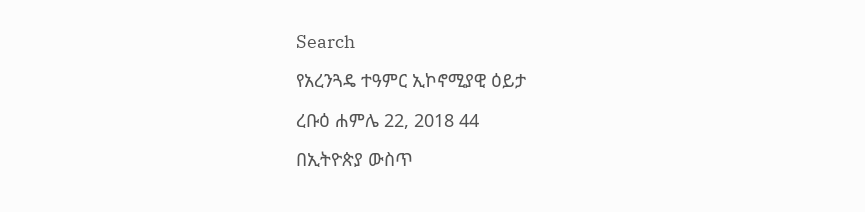Search

የአረንጓዴ ተዓምር ኢኮኖሚያዊ ዕይታ

ረቡዕ ሐምሌ 22, 2018 44

በኢትዮጵያ ውስጥ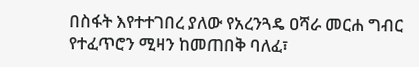በስፋት እየተተገበረ ያለው የአረንጓዴ ዐሻራ መርሐ ግብር የተፈጥሮን ሚዛን ከመጠበቅ ባለፈ፣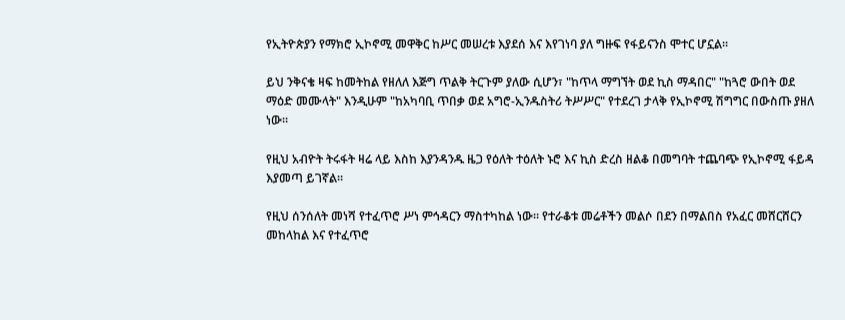የኢትዮጵያን የማክሮ ኢኮኖሚ መዋቅር ከሥር መሠረቱ እያደሰ እና እየገነባ ያለ ግዙፍ የፋይናንስ ሞተር ሆኗል።

ይህ ንቅናቄ ዛፍ ከመትከል የዘለለ እጅግ ጥልቅ ትርጉም ያለው ሲሆን፣ "ከጥላ ማግኘት ወደ ኪስ ማዳበር" "ከጓሮ ውበት ወደ ማዕድ መሙላት" እንዲሁም "ከአካባቢ ጥበቃ ወደ አግሮ-ኢንዱስትሪ ትሥሥር" የተደረገ ታላቅ የኢኮኖሚ ሽግግር በውስጡ ያዘለ ነው።

የዚህ አብዮት ትሩፋት ዛሬ ላይ እስከ እያንዳንዱ ዜጋ የዕለት ተዕለት ኑሮ እና ኪስ ድረስ ዘልቆ በመግባት ተጨባጭ የኢኮኖሚ ፋይዳ እያመጣ ይገኛል።

የዚህ ሰንሰለት መነሻ የተፈጥሮ ሥነ ምኅዳርን ማስተካከል ነው። የተራቆቱ መሬቶችን መልሶ በደን በማልበስ የአፈር መሸርሸርን መከላከል እና የተፈጥሮ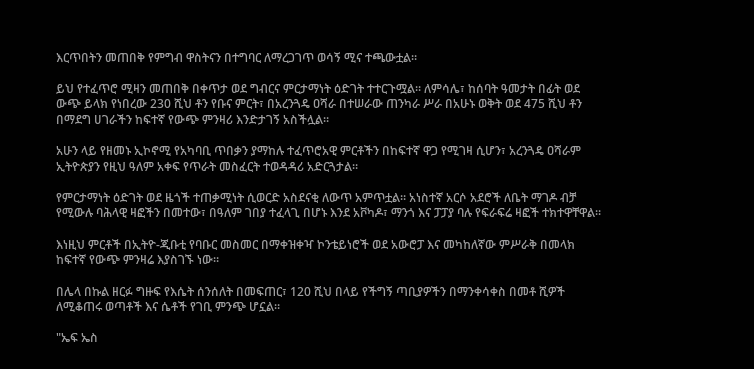እርጥበትን መጠበቅ የምግብ ዋስትናን በተግባር ለማረጋገጥ ወሳኝ ሚና ተጫውቷል።

ይህ የተፈጥሮ ሚዛን መጠበቅ በቀጥታ ወደ ግብርና ምርታማነት ዕድገት ተተርጉሟል። ለምሳሌ፣ ከሰባት ዓመታት በፊት ወደ ውጭ ይላክ የነበረው 230 ሺህ ቶን የቡና ምርት፣ በአረንጓዴ ዐሻራ በተሠራው ጠንካራ ሥራ በአሁኑ ወቅት ወደ 475 ሺህ ቶን በማደግ ሀገራችን ከፍተኛ የውጭ ምንዛሪ እንድታገኝ አስችሏል።

አሁን ላይ የዘመኑ ኢኮኖሚ የአካባቢ ጥበቃን ያማከሉ ተፈጥሮአዊ ምርቶችን በከፍተኛ ዋጋ የሚገዛ ሲሆን፣ አረንጓዴ ዐሻራም ኢትዮጵያን የዚህ ዓለም አቀፍ የጥራት መስፈርት ተወዳዳሪ አድርጓታል።

የምርታማነት ዕድገት ወደ ዜጎች ተጠቃሚነት ሲወርድ አስደናቂ ለውጥ አምጥቷል። አነስተኛ አርሶ አደሮች ለቤት ማገዶ ብቻ የሚውሉ ባሕላዊ ዛፎችን በመተው፣ በዓለም ገበያ ተፈላጊ በሆኑ እንደ አቮካዶ፣ ማንጎ እና ፓፓያ ባሉ የፍራፍሬ ዛፎች ተክተዋቸዋል።

እነዚህ ምርቶች በኢትዮ-ጂቡቲ የባቡር መስመር በማቀዝቀዣ ኮንቴይነሮች ወደ አውሮፓ እና መካከለኛው ምሥራቅ በመላክ ከፍተኛ የውጭ ምንዛሬ እያስገኙ ነው።

በሌላ በኩል ዘርፉ ግዙፍ የእሴት ሰንሰለት በመፍጠር፣ 120 ሺህ በላይ የችግኝ ጣቢያዎችን በማንቀሳቀስ በመቶ ሺዎች ለሚቆጠሩ ወጣቶች እና ሴቶች የገቢ ምንጭ ሆኗል።

"ኤፍ ኤስ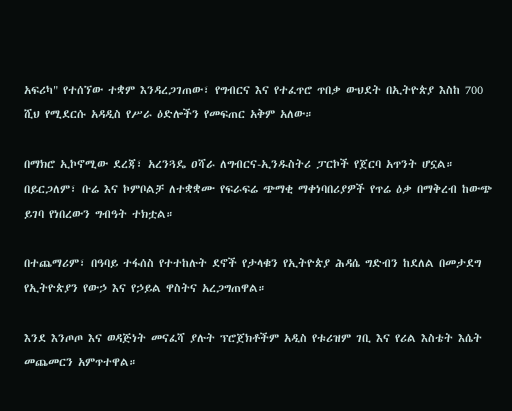አፍሪካ" የተሰኘው ተቋም እንዳረጋገጠው፣ የግብርና እና የተፈጥሮ ጥበቃ ውህደት በኢትዮጵያ እስከ 700 ሺህ የሚደርሱ አዳዲስ የሥራ ዕድሎችን የመፍጠር አቅም አለው።

በማክሮ ኢኮኖሚው ደረጃ፣ አረንጓዴ ዐሻራ ለግብርና-ኢንዱስትሪ ፓርኮች የጀርባ አጥንት ሆኗል። በይርጋለም፣ ቡሬ እና ኮምቦልቻ ለተቋቋሙ የፍራፍሬ ጭማቂ ማቀነባበሪያዎች የጥሬ ዕቃ በማቅረብ ከውጭ ይገባ የነበረውን ግብዓት ተክቷል።

በተጨማሪም፣ በዓባይ ተፋሰስ የተተከሉት ደኖች የታላቁን የኢትዮጵያ ሕዳሴ ግድብን ከደለል በመታደግ የኢትዮጵያን የውኃ እና የኃይል ዋስትና አረጋግጠዋል።

እንደ እንጦጦ እና ወዳጅነት መናፈሻ ያሉት ፕሮጀክቶችም አዲስ የቱሪዝም ገቢ እና የሪል እስቴት እሴት መጨመርን አምጥተዋል።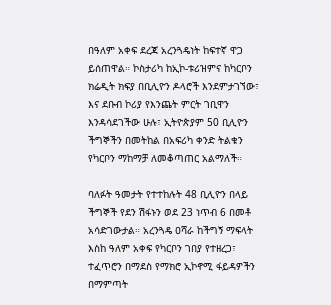በዓለም አቀፍ ደረጃ አረንጓዴነት ከፍተኛ ዋጋ ይሰጠዋል። ኮስታሪካ ከኢኮ-ቱሪዝምና ከካርቦን ክሬዲት ክፍያ በቢሊዮን ዶላሮች እንደምታገኘው፣ እና ደቡብ ኮሪያ የእንጨት ምርት ገቢዋን እንዳሳደገችው ሁሉ፣ ኢትዮጵያም 50 ቢሊዮን ችግኞችን በመትከል በአፍሪካ ቀንድ ትልቁን የካርቦን ማከማቻ ለመቆጣጠር አልማለች።

ባለፉት ዓመታት የተተከሉት 48 ቢሊዮን በላይ ችግኞች የደን ሽፋኑን ወደ 23 ነጥብ 6 በመቶ አሳድገውታል። አረንጓዴ ዐሻራ ከችግኝ ማፍላት እስከ ዓለም አቀፍ የካርቦን ገበያ የተዘረጋ፣ ተፈጥሮን በማደስ የማክሮ ኢኮኖሚ ፋይዳዎችን በማምጣት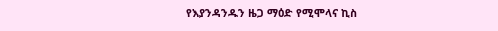የእያንዳንዱን ዜጋ ማዕድ የሚሞላና ኪስ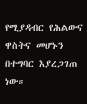የሚያዳብር የሕልውና ዋስትና መሆኑን በተግባር እያረጋገጠ ነው።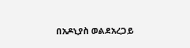በአዶኒያስ ወልደአረጋይ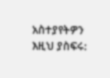አስተያየትዎን እዚህ ያስፍሩ: